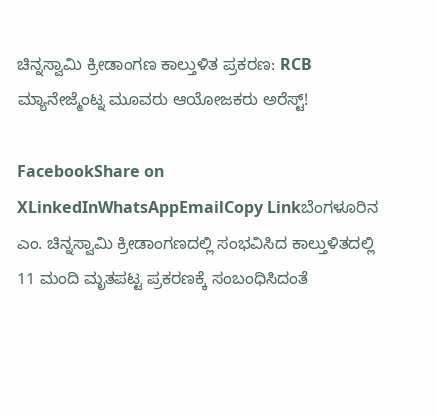ಚಿನ್ನಸ್ವಾಮಿ ಕ್ರೀಡಾಂಗಣ ಕಾಲ್ತುಳಿತ ಪ್ರಕರಣ: RCB ಮ್ಯಾನೇಜ್ಮೆಂಟ್ನ ಮೂವರು ಆಯೋಜಕರು ಅರೆಸ್ಟ್!

FacebookShare on XLinkedInWhatsAppEmailCopy Linkಬೆಂಗಳೂರಿನ ಎಂ. ಚಿನ್ನಸ್ವಾಮಿ ಕ್ರೀಡಾಂಗಣದಲ್ಲಿ ಸಂಭವಿಸಿದ ಕಾಲ್ತುಳಿತದಲ್ಲಿ 11 ಮಂದಿ ಮೃತಪಟ್ಟ ಪ್ರಕರಣಕ್ಕೆ ಸಂಬಂಧಿಸಿದಂತೆ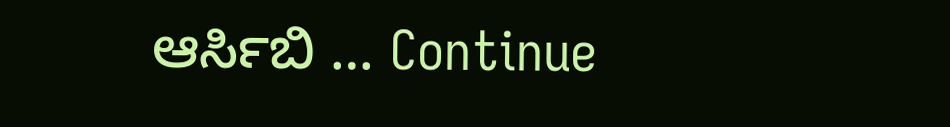ಆರ್ಸಿಬಿ … Continue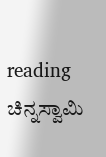reading ಚಿನ್ನಸ್ವಾಮಿ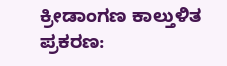ಕ್ರೀಡಾಂಗಣ ಕಾಲ್ತುಳಿತ ಪ್ರಕರಣ: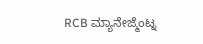RCB ಮ್ಯಾನೇಜ್ಮೆಂಟ್ನ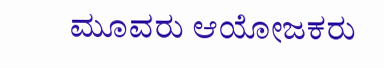ಮೂವರು ಆಯೋಜಕರು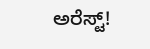ಅರೆಸ್ಟ್!